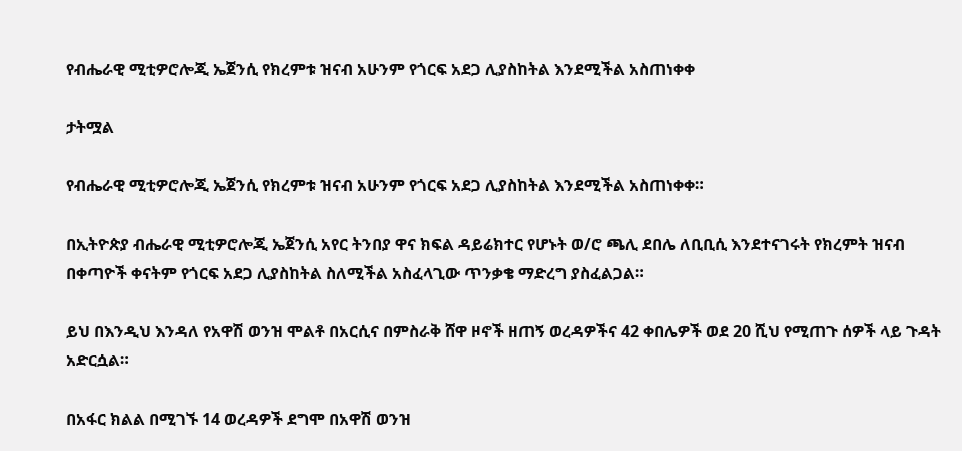የብሔራዊ ሚቲዎሮሎጂ ኤጀንሲ የክረምቱ ዝናብ አሁንም የጎርፍ አደጋ ሊያስከትል እንደሚችል አስጠነቀቀ

ታትሟል

የብሔራዊ ሚቲዎሮሎጂ ኤጀንሲ የክረምቱ ዝናብ አሁንም የጎርፍ አደጋ ሊያስከትል እንደሚችል አስጠነቀቀ።

በኢትዮጵያ ብሔራዊ ሚቲዎሮሎጂ ኤጀንሲ አየር ትንበያ ዋና ክፍል ዳይሬክተር የሆኑት ወ/ሮ ጫሊ ደበሌ ለቢቢሲ እንደተናገሩት የክረምት ዝናብ በቀጣዮች ቀናትም የጎርፍ አደጋ ሊያስከትል ስለሚችል አስፈላጊው ጥንቃቄ ማድረግ ያስፈልጋል።

ይህ በእንዲህ እንዳለ የአዋሽ ወንዝ ሞልቶ በአርሲና በምስራቅ ሸዋ ዞኖች ዘጠኝ ወረዳዎችና 42 ቀበሌዎች ወደ 20 ሺህ የሚጠጉ ሰዎች ላይ ጉዳት አድርሷል።

በአፋር ክልል በሚገኙ 14 ወረዳዎች ደግሞ በአዋሽ ወንዝ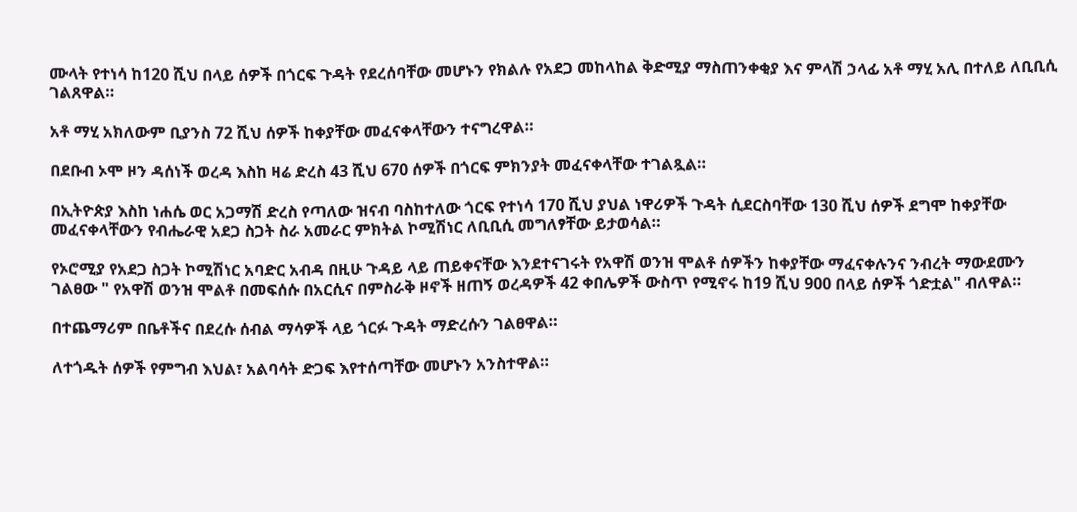ሙላት የተነሳ ከ120 ሺህ በላይ ሰዎች በጎርፍ ጉዳት የደረሰባቸው መሆኑን የክልሉ የአደጋ መከላከል ቅድሚያ ማስጠንቀቂያ እና ምላሽ ኃላፊ አቶ ማሂ አሊ በተለይ ለቢቢሲ ገልጸዋል።

አቶ ማሂ አክለውም ቢያንስ 72 ሺህ ሰዎች ከቀያቸው መፈናቀላቸውን ተናግረዋል።

በደቡብ ኦሞ ዞን ዳሰነች ወረዳ እስከ ዛሬ ድረስ 43 ሺህ 670 ሰዎች በጎርፍ ምክንያት መፈናቀላቸው ተገልጿል።

በኢትዮጵያ እስከ ነሐሴ ወር አጋማሽ ድረስ የጣለው ዝናብ ባስከተለው ጎርፍ የተነሳ 170 ሺህ ያህል ነዋሪዎች ጉዳት ሲደርስባቸው 130 ሺህ ሰዎች ደግሞ ከቀያቸው መፈናቀላቸውን የብሔራዊ አደጋ ስጋት ስራ አመራር ምክትል ኮሚሽነር ለቢቢሲ መግለፃቸው ይታወሳል።

የኦሮሚያ የአደጋ ስጋት ኮሚሽነር አባድር አብዳ በዚሁ ጉዳይ ላይ ጠይቀናቸው እንደተናገሩት የአዋሽ ወንዝ ሞልቶ ሰዎችን ከቀያቸው ማፈናቀሉንና ንብረት ማውደሙን ገልፀው " የአዋሽ ወንዝ ሞልቶ በመፍሰሱ በአርሲና በምስራቅ ዞኖች ዘጠኝ ወረዳዎች 42 ቀበሌዎች ውስጥ የሚኖሩ ከ19 ሺህ 900 በላይ ሰዎች ጎድቷል" ብለዋል።

በተጨማሪም በቤቶችና በደረሱ ሰብል ማሳዎች ላይ ጎርፉ ጉዳት ማድረሱን ገልፀዋል።

ለተጎዱት ሰዎች የምግብ እህል፣ አልባሳት ድጋፍ እየተሰጣቸው መሆኑን አንስተዋል።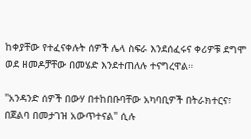ከቀያቸው የተፈናቀሉት ሰዎች ሌላ ስፍራ እንደሰፈሩና ቀሪዎቹ ደግሞ ወደ ዘመዶቻቸው በመሄድ እንደተጠለሉ ተናግረዋል።

"አንዳንድ ሰዎች በውሃ በተከበቡባቸው አካባቢዎች በትራክተርና፣ በጀልባ በመታገዝ አውጥተናል" ሲሉ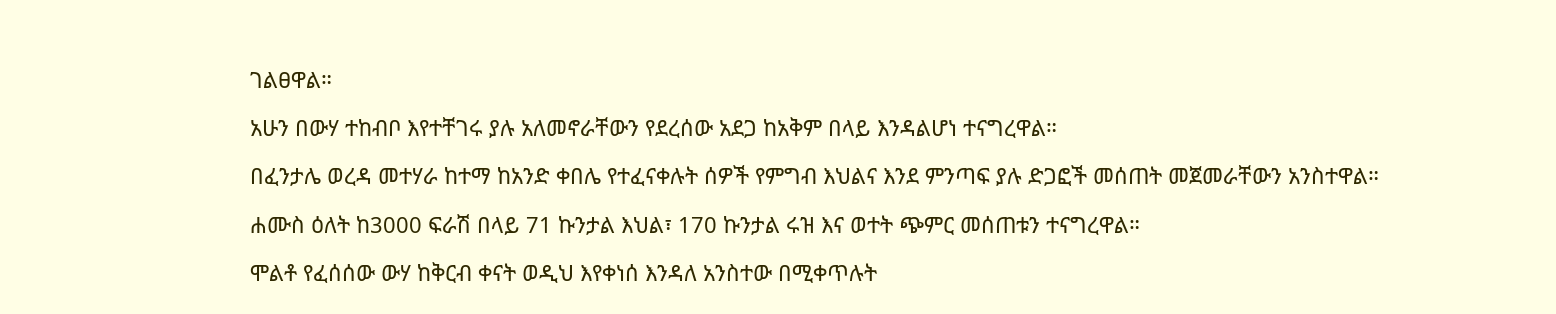ገልፀዋል።

አሁን በውሃ ተከብቦ እየተቸገሩ ያሉ አለመኖራቸውን የደረሰው አደጋ ከአቅም በላይ እንዳልሆነ ተናግረዋል።

በፈንታሌ ወረዳ መተሃራ ከተማ ከአንድ ቀበሌ የተፈናቀሉት ሰዎች የምግብ እህልና እንደ ምንጣፍ ያሉ ድጋፎች መሰጠት መጀመራቸውን አንስተዋል።

ሐሙስ ዕለት ከ3000 ፍራሽ በላይ 71 ኩንታል እህል፣ 170 ኩንታል ሩዝ እና ወተት ጭምር መሰጠቱን ተናግረዋል።

ሞልቶ የፈሰሰው ውሃ ከቅርብ ቀናት ወዲህ እየቀነሰ እንዳለ አንስተው በሚቀጥሉት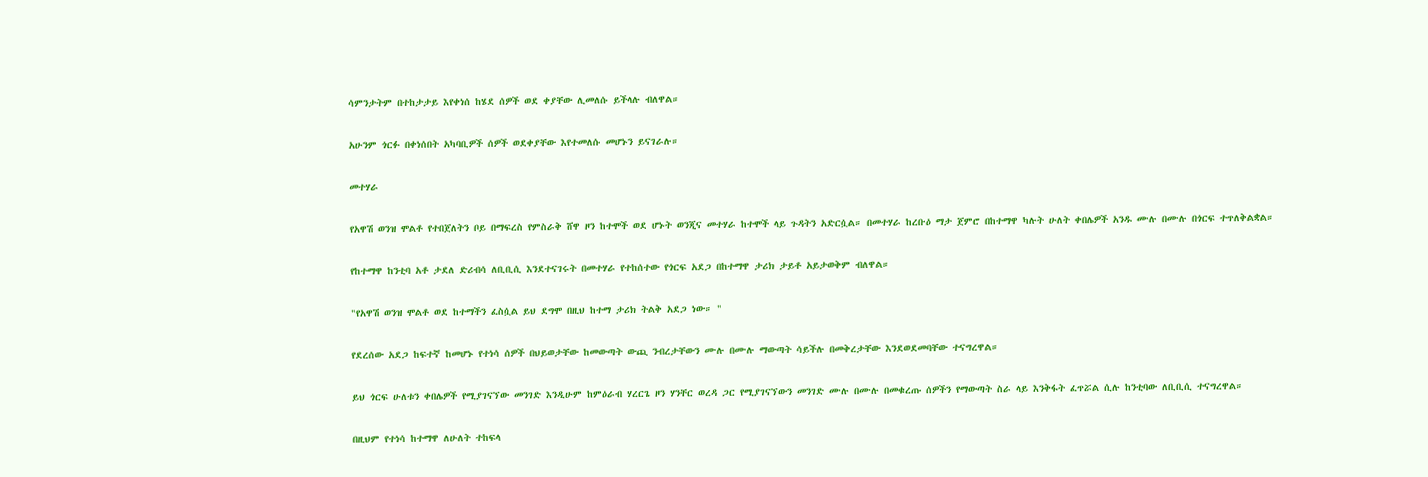ሳምንታትም በተከታታይ እየቀነሰ ከሄደ ሰዎች ወደ ቀያቸው ሊመለሱ ይችላሉ ብለዋል።

አሁንም ጎርፉ በቀነሰበት አካባቢዎች ሰዎች ወደቀያቸው እየተመለሱ መሆኑን ይናገራሉ።

መተሃራ

የአዋሽ ወንዝ ሞልቶ የተበጀለትን ቦይ በማፍረስ የምስራቅ ሸዋ ዞን ከተሞች ወደ ሆኑት ወንጂና መተሃራ ከተሞች ላይ ጉዳትን አድርሷል። በመተሃራ ከረቡዕ ማታ ጀምሮ በከተማዋ ካሉት ሁለት ቀበሌዎች አንዱ ሙሉ በሙሉ በጎርፍ ተጥለቅልቋል።

የከተማዋ ከንቲባ አቶ ታደለ ድሪብሳ ለቢቢሲ እንደተናገሩት በመተሃራ የተከሰተው የጎርፍ አደጋ በከተማዋ ታሪክ ታይቶ አይታወቅም ብለዋል።

"የአዋሽ ወንዝ ሞልቶ ወደ ከተማችን ፈስሷል ይህ ደግሞ በዚህ ከተማ ታሪክ ትልቅ አደጋ ነው። "

የደረሰው አደጋ ከፍተኛ ከመሆኑ የተነሳ ሰዎች በህይወታቸው ከመውጣት ውጪ ንብረታቸውን ሙሉ በሙሉ ማውጣት ሳይችሉ በመቅረታቸው እንደወደመባቸው ተናግረዋል።

ይህ ጎርፍ ሁለቱን ቀበሌዎች የሚያገናኘው መንገድ እንዲሁም ከምዕራብ ሃረርጌ ዞን ሃንቸር ወረዳ ጋር የሚያገናኘውን መንገድ ሙሉ በሙሉ በመቁረጡ ሰዎችን የማውጣት ስራ ላይ እንቅፋት ፈጥሯል ሲሉ ከንቲባው ለቢቢሲ ተናግረዋል።

በዚህም የተነሳ ከተማዋ ለሁለት ተከፍላ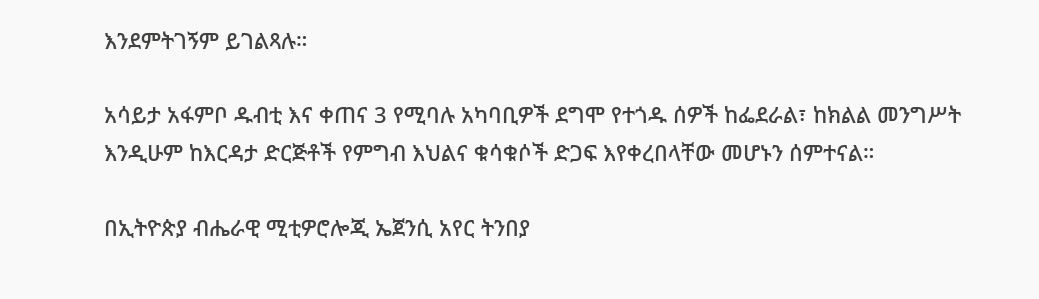እንደምትገኝም ይገልጻሉ።

አሳይታ አፋምቦ ዱብቲ እና ቀጠና 3 የሚባሉ አካባቢዎች ደግሞ የተጎዱ ሰዎች ከፌደራል፣ ከክልል መንግሥት እንዲሁም ከእርዳታ ድርጅቶች የምግብ እህልና ቁሳቁሶች ድጋፍ እየቀረበላቸው መሆኑን ሰምተናል።

በኢትዮጵያ ብሔራዊ ሚቲዎሮሎጂ ኤጀንሲ አየር ትንበያ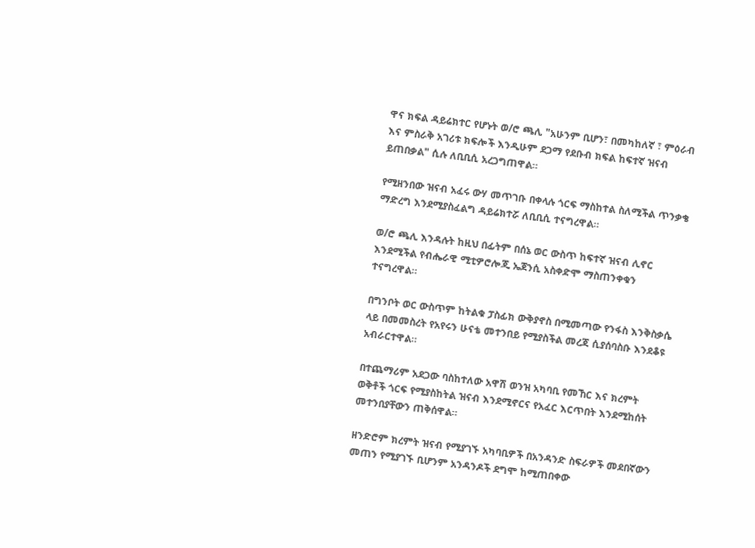ዋና ክፍል ዳይሬክተር የሆኑት ወ/ሮ ጫሊ "አሁንም ቢሆን፣ በመካከለኛ ፣ ምዕራብ እና ምስራቅ አገሪቱ ክፍሎች እንዲሁም ደጋማ የደቡብ ክፍል ከፍተኛ ዝናብ ይጠበቃል" ሲሉ ለቢቢሲ አረጋግጠዋል።

የሚዘንበው ዝናብ አፈሩ ውሃ መጥገቡ በቀላሉ ጎርፍ ማስከተል ስለሚችል ጥንቃቄ ማድረግ እንደሚያስፈልግ ዳይሬክተሯ ለቢቢሲ ተናግረዋል።

ወ/ሮ ጫሊ እንዳሉት ከዚህ በፊትም በሰኔ ወር ውስጥ ከፍተኛ ዝናብ ሊኖር እንደሚችል የብሔራዊ ሚቲዎሮሎጂ ኤጀንሲ አስቀድሞ ማስጠንቀቁን ተናግረዋል።

በግንቦት ወር ውስጥም ከትልቁ ፓስፊክ ውቅያኖስ በሚመጣው የንፋስ እንቅስቃሴ ላይ በመመስረት የአየሩን ሁናቴ መተንበይ የሚያስችል መረጃ ሲያሰባስቡ እንደቆዩ አብራርተዋል።

በተጨማሪም አደጋው ባስከተለው አዋሽ ወንዝ አካባቢ የመኸር እና ክረምት ወቅቶች ጎርፍ የሚያስከትል ዝናብ እንደሚኖርና የአፈር እርጥበት እንደሚከሰት መተንበያቸውን ጠቅሰዋል።

ዘንድሮም ክረምት ዝናብ የሚያገኙ አካባቢዎች በአንዳንድ ስፍራዎች መደበኛውን መጠን የሚያገኙ ቢሆንም አንዳንዶች ደግሞ ከሚጠበቀው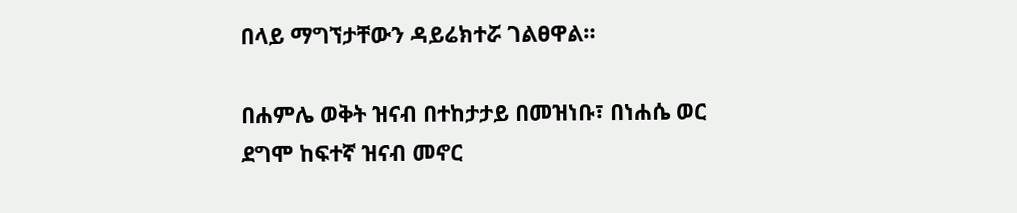በላይ ማግኘታቸውን ዳይሬክተሯ ገልፀዋል።

በሐምሌ ወቅት ዝናብ በተከታታይ በመዝነቡ፣ በነሐሴ ወር ደግሞ ከፍተኛ ዝናብ መኖር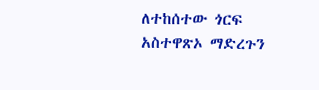ለተከሰተው ጎርፍ አስተዋጽኦ ማድረጉን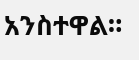አንስተዋል።